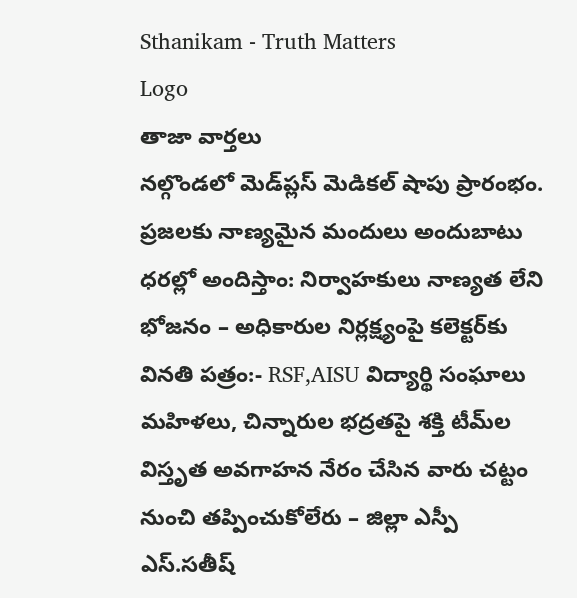Sthanikam - Truth Matters
Logo
తాజా వార్తలు
నల్గొండలో మెడ్‌ప్లస్ మెడికల్ షాపు ప్రారంభం. ప్రజలకు నాణ్యమైన మందులు అందుబాటు ధరల్లో అందిస్తాం: నిర్వాహకులు నాణ్యత లేని భోజనం – అధికారుల నిర్లక్ష్యంపై కలెక్టర్‌కు వినతి పత్రం:- RSF,AISU విద్యార్థి సంఘాలు మహిళలు, చిన్నారుల భద్రతపై శక్తి టీమ్‌ల విస్తృత అవగాహన నేరం చేసిన వారు చట్టం నుంచి తప్పించుకోలేరు – జిల్లా ఎస్పీ ఎస్.సతీష్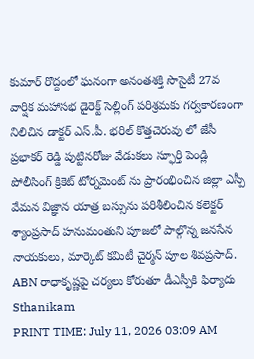కుమార్ రొద్దంలో ఘనంగా అనంతశక్తి సొసైటీ 27వ వార్షిక మహాసభ డైరెక్ట్ సెల్లింగ్ పరిశ్రమకు గర్వకారణంగా నిలిచిన డాక్టర్ ఎస్.పీ. భరిల్ కొత్తచెరువు లో జేసీ ప్రభాకర్ రెడ్డి పుట్టినరోజు వేడుకలు స్ఫూర్తి పెండ్లి పోలీసింగ్ క్రికెట్ టోర్నమెంట్ ను ప్రారంభించిన జిల్లా ఎస్పీ వేమన విజ్ఞాన యాత్ర బస్సును పరిశీలించిన కలెక్టర్ శ్యాంప్రసాద్ హనుమంతుని పూజలో పాల్గొన్న జనసేన నాయకులు, మార్కెట్ కమిటీ చైర్మన్ పూల శివప్రసాద్. ABN రాధాకృష్ణపై చర్యలు కోరుతూ డీఎస్పీకి ఫిర్యాదు
Sthanikam
PRINT TIME: July 11, 2026 03:09 AM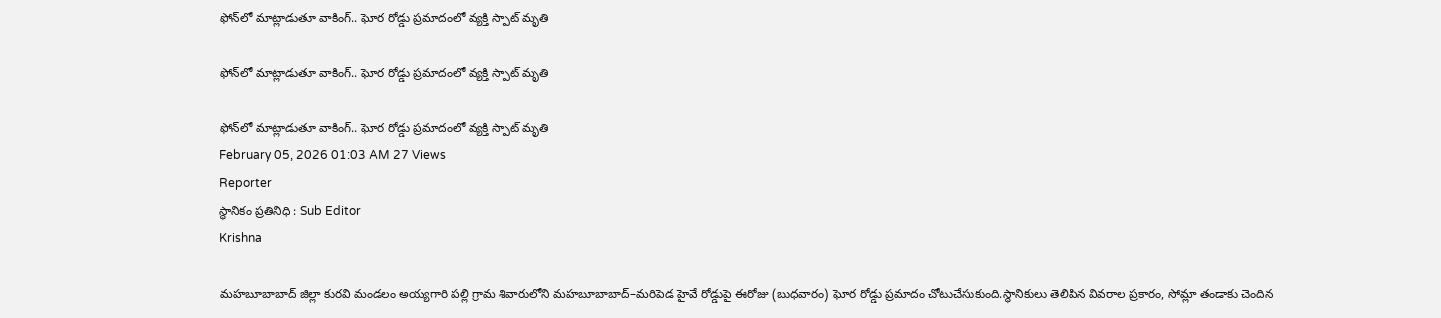ఫోన్‌లో మాట్లాడుతూ వాకింగ్.. ఘోర రోడ్డు ప్రమాదంలో వ్యక్తి స్పాట్ మృతి

ఫోన్‌లో మాట్లాడుతూ వాకింగ్.. ఘోర రోడ్డు ప్రమాదంలో వ్యక్తి స్పాట్ మృతి

ఫోన్‌లో మాట్లాడుతూ వాకింగ్.. ఘోర రోడ్డు ప్రమాదంలో వ్యక్తి స్పాట్ మృతి
February 05, 2026 01:03 AM 27 Views
Reporter
స్థానికం ప్రతినిధి : Sub Editor
Krishna

మహబూబాబాద్ జిల్లా కురవి మండలం అయ్యగారి పల్లి గ్రామ శివారులోని మహబూబాబాద్–మరిపెడ హైవే రోడ్డుపై ఈరోజు (బుధవారం) ఘోర రోడ్డు ప్రమాదం చోటుచేసుకుంది.స్థానికులు తెలిపిన వివరాల ప్రకారం, సోమ్లా తండాకు చెందిన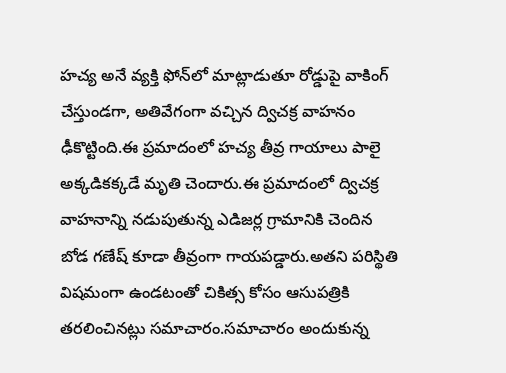హచ్య అనే వ్యక్తి ఫోన్‌లో మాట్లాడుతూ రోడ్డుపై వాకింగ్ చేస్తుండగా, అతివేగంగా వచ్చిన ద్విచక్ర వాహనం ఢీకొట్టింది.ఈ ప్రమాదంలో హచ్య తీవ్ర గాయాలు పాలై అక్కడికక్కడే మృతి చెందారు.ఈ ప్రమాదంలో ద్విచక్ర వాహనాన్ని నడుపుతున్న ఎడిజర్ల గ్రామానికి చెందిన బోడ గణేష్ కూడా తీవ్రంగా గాయపడ్డారు.అతని పరిస్థితి విషమంగా ఉండటంతో చికిత్స కోసం ఆసుపత్రికి తరలించినట్లు సమాచారం.సమాచారం అందుకున్న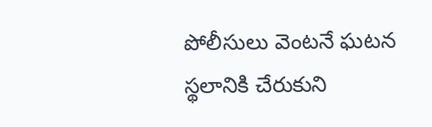పోలీసులు వెంటనే ఘటన స్థలానికి చేరుకుని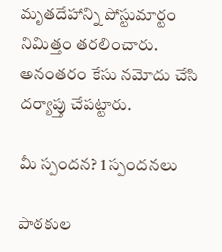మృతదేహాన్ని పోస్టుమార్టం నిమిత్తం తరలించారు. అనంతరం కేసు నమోదు చేసి దర్యాప్తు చేపట్టారు.

మీ స్పందన? 1 స్పందనలు

పాఠకుల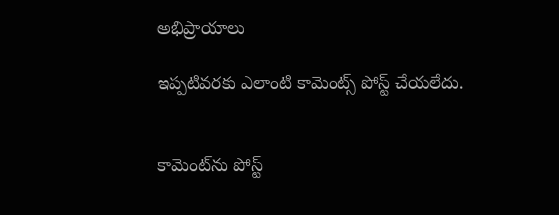అభిప్రాయాలు

ఇప్పటివరకు ఎలాంటి కామెంట్స్ పోస్ట్ చేయలేదు.


కామెంట్‌ను పోస్ట్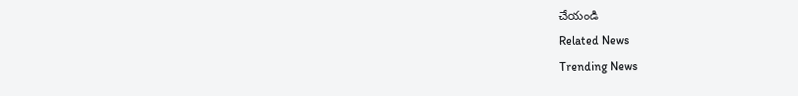చేయండి
Related News
Trending News